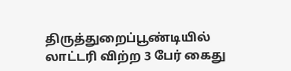திருத்துறைப்பூண்டியில் லாட்டரி விற்ற 3 பேர் கைது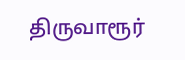திருவாரூர்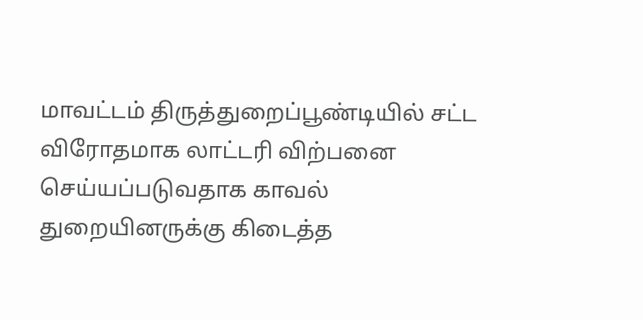மாவட்டம் திருத்துறைப்பூண்டியில் சட்ட விரோதமாக லாட்டரி விற்பனை செய்யப்படுவதாக காவல் துறையினருக்கு கிடைத்த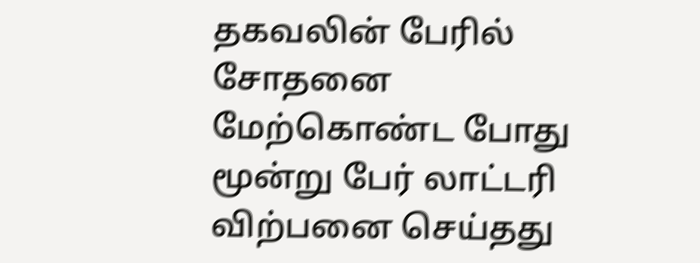தகவலின் பேரில் சோதனை மேற்கொண்ட போது மூன்று பேர் லாட்டரி விற்பனை செய்தது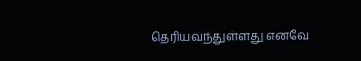தெரியவந்துள்ளது எனவே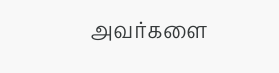அவர்களை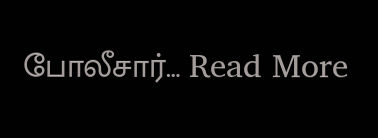போலீசார்… Read More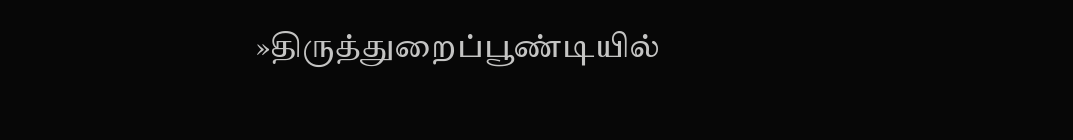»திருத்துறைப்பூண்டியில்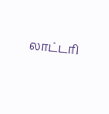லாட்டரி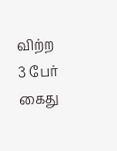விற்ற 3 பேர் கைது